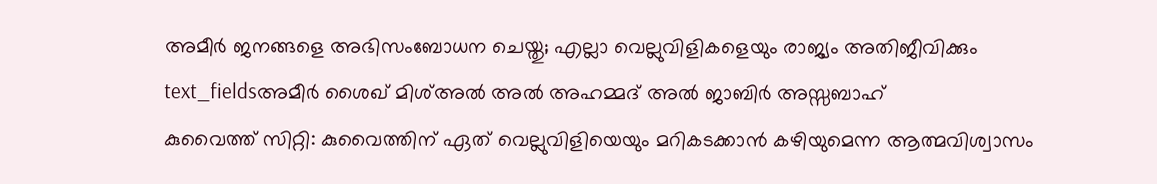അമീർ ജനങ്ങളെ അഭിസംബോധന ചെയ്തു; എല്ലാ വെല്ലുവിളികളെയും രാജ്യം അതിജീവിക്കും
text_fieldsഅമീർ ശൈഖ് മിശ്അൽ അൽ അഹമ്മദ് അൽ ജാബിർ അസ്സബാഹ്
കുവൈത്ത് സിറ്റി: കുവൈത്തിന് ഏത് വെല്ലുവിളിയെയും മറികടക്കാൻ കഴിയുമെന്ന ആത്മവിശ്വാസം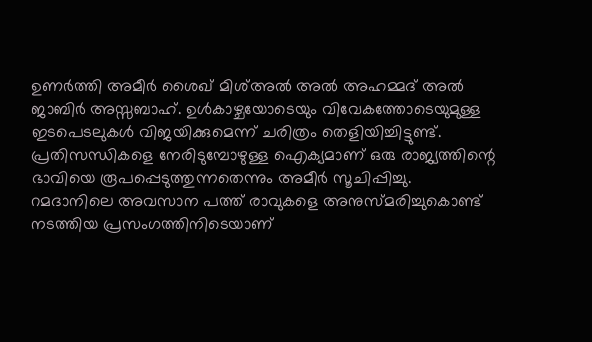ഉണർത്തി അമീർ ശൈഖ് മിശ്അൽ അൽ അഹമ്മദ് അൽ ജാബിർ അസ്സബാഹ്. ഉൾകാഴ്ചയോടെയും വിവേകത്തോടെയുമുള്ള ഇടപെടലുകൾ വിജയിക്കുമെന്ന് ചരിത്രം തെളിയിച്ചിട്ടുണ്ട്. പ്രതിസന്ധികളെ നേരിടുമ്പോഴുള്ള ഐക്യമാണ് ഒരു രാജ്യത്തിന്റെ ഭാവിയെ രൂപപ്പെടുത്തുന്നതെന്നും അമീർ സൂചിപ്പിച്ചു.
റമദാനിലെ അവസാന പത്ത് രാവുകളെ അനുസ്മരിച്ചുകൊണ്ട് നടത്തിയ പ്രസംഗത്തിനിടെയാണ്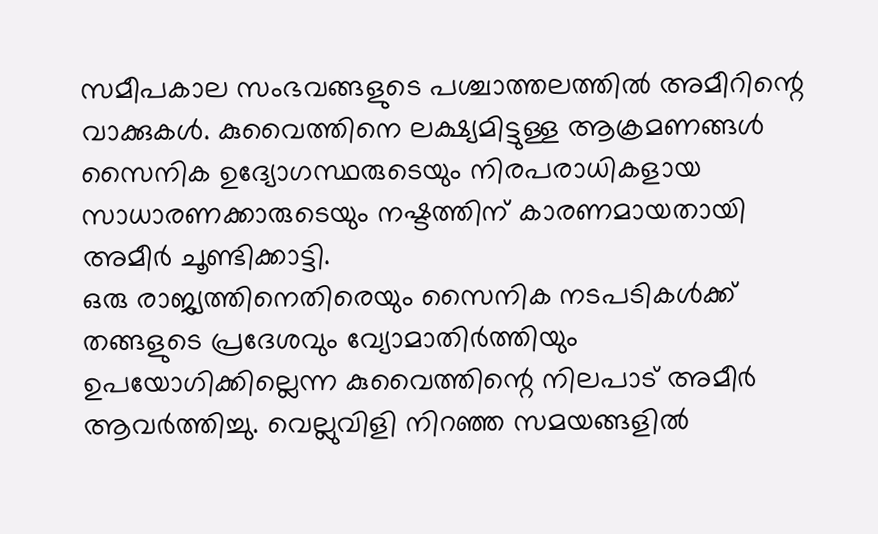സമീപകാല സംഭവങ്ങളുടെ പശ്ചാത്തലത്തിൽ അമീറിന്റെ വാക്കുകൾ. കുവൈത്തിനെ ലക്ഷ്യമിട്ടുള്ള ആക്രമണങ്ങൾ സൈനിക ഉദ്യോഗസ്ഥരുടെയും നിരപരാധികളായ സാധാരണക്കാരുടെയും നഷ്ടത്തിന് കാരണമായതായി അമീർ ചൂണ്ടിക്കാട്ടി.
ഒരു രാജ്യത്തിനെതിരെയും സൈനിക നടപടികൾക്ക് തങ്ങളുടെ പ്രദേശവും വ്യോമാതിർത്തിയും ഉപയോഗിക്കില്ലെന്ന കുവൈത്തിന്റെ നിലപാട് അമീർ ആവർത്തിച്ചു. വെല്ലുവിളി നിറഞ്ഞ സമയങ്ങളിൽ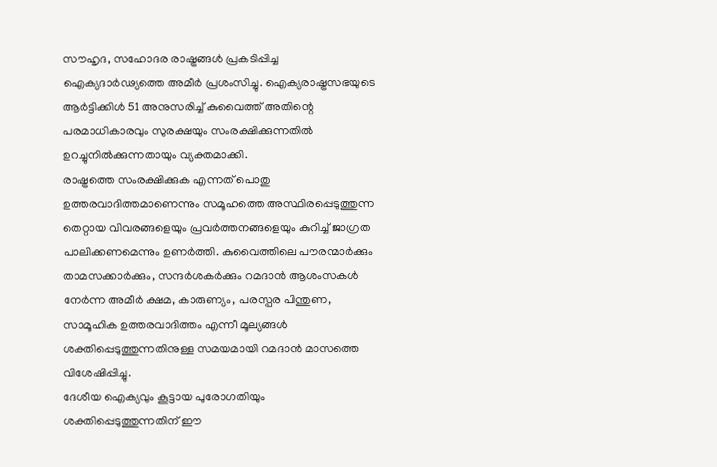സൗഹൃദ, സഹോദര രാഷ്ട്രങ്ങൾ പ്രകടിപ്പിച്ച ഐക്യദാർഢ്യത്തെ അമീർ പ്രശംസിച്ചു. ഐക്യരാഷ്ട്രസഭയുടെ ആർട്ടിക്കിൾ 51 അനുസരിച്ച് കുവൈത്ത് അതിന്റെ പരമാധികാരവും സുരക്ഷയും സംരക്ഷിക്കുന്നതിൽ ഉറച്ചുനിൽക്കുന്നതായും വ്യക്തമാക്കി.
രാഷ്ട്രത്തെ സംരക്ഷിക്കുക എന്നത് പൊതു ഉത്തരവാദിത്തമാണെന്നും സമൂഹത്തെ അസ്ഥിരപ്പെടുത്തുന്ന തെറ്റായ വിവരങ്ങളെയും പ്രവർത്തനങ്ങളെയും കുറിച്ച് ജാഗ്രത പാലിക്കണമെന്നും ഉണർത്തി. കുവൈത്തിലെ പൗരന്മാർക്കും താമസക്കാർക്കും, സന്ദർശകർക്കും റമദാൻ ആശംസകൾ നേർന്ന അമീർ ക്ഷമ, കാരുണ്യം, പരസ്പര പിന്തുണ, സാമൂഹിക ഉത്തരവാദിത്തം എന്നീ മൂല്യങ്ങൾ ശക്തിപ്പെടുത്തുന്നതിനുള്ള സമയമായി റമദാൻ മാസത്തെ വിശേഷിപ്പിച്ചു.
ദേശീയ ഐക്യവും കൂട്ടായ പുരോഗതിയും ശക്തിപ്പെടുത്തുന്നതിന് ഈ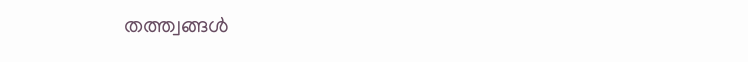തത്ത്വങ്ങൾ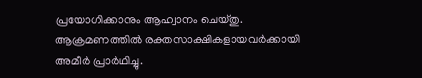പ്രയോഗിക്കാനും ആഹ്വാനം ചെയ്തു. ആക്രമണത്തിൽ രക്തസാക്ഷികളായവർക്കായി അമീർ പ്രാർഥിച്ചു.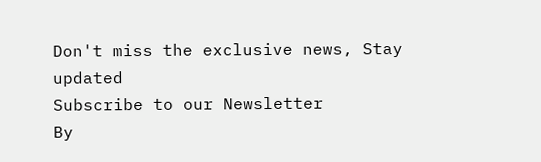Don't miss the exclusive news, Stay updated
Subscribe to our Newsletter
By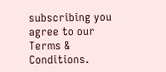subscribing you agree to our Terms & Conditions.